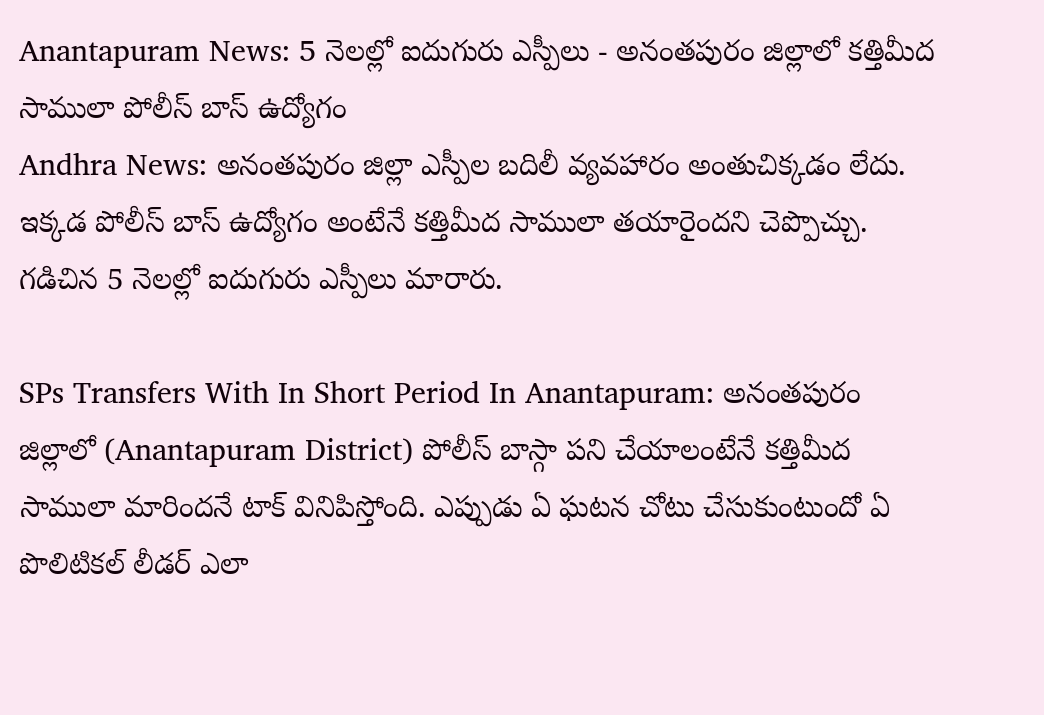Anantapuram News: 5 నెలల్లో ఐదుగురు ఎస్పీలు - అనంతపురం జిల్లాలో కత్తిమీద సాములా పోలీస్ బాస్ ఉద్యోగం
Andhra News: అనంతపురం జిల్లా ఎస్పీల బదిలీ వ్యవహారం అంతుచిక్కడం లేదు. ఇక్కడ పోలీస్ బాస్ ఉద్యోగం అంటేనే కత్తిమీద సాములా తయారైందని చెప్పొచ్చు. గడిచిన 5 నెలల్లో ఐదుగురు ఎస్పీలు మారారు.

SPs Transfers With In Short Period In Anantapuram: అనంతపురం జిల్లాలో (Anantapuram District) పోలీస్ బాస్గా పని చేయాలంటేనే కత్తిమీద సాములా మారిందనే టాక్ వినిపిస్తోంది. ఎప్పుడు ఏ ఘటన చోటు చేసుకుంటుందో ఏ పొలిటికల్ లీడర్ ఎలా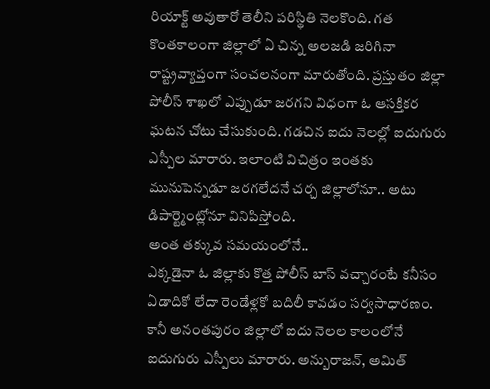రియాక్ట్ అవుతారో తెలీని పరిస్థితి నెలకొంది. గత కొంతకాలంగా జిల్లాలో ఏ చిన్న అలజడి జరిగినా రాష్ట్రవ్యాప్తంగా సంచలనంగా మారుతోంది. ప్రస్తుతం జిల్లా పోలీస్ శాఖలో ఎప్పుడూ జరగని విధంగా ఓ ఆసక్తికర ఘటన చోటు చేసుకుంది. గడచిన ఐదు నెలల్లో ఐదుగురు ఎస్పీల మారారు. ఇలాంటి విచిత్రం ఇంతకు మునుపెన్నడూ జరగలేదనే చర్చ జిల్లాలోనూ.. అటు డిపార్ట్మెంట్లోనూ వినిపిస్తోంది.
అంత తక్కువ సమయంలోనే..
ఎక్కడైనా ఓ జిల్లాకు కొత్త పోలీస్ బాస్ వచ్చారంటే కనీసం ఏడాదికో లేదా రెండేళ్లకో బదిలీ కావడం సర్వసాధారణం. కానీ అనంతపురం జిల్లాలో ఐదు నెలల కాలంలోనే ఐదుగురు ఎస్పీలు మారారు. అన్బురాజన్, అమిత్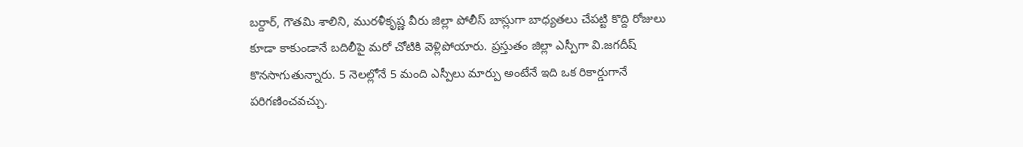బర్దార్, గౌతమి శాలిని, మురళీకృష్ణ వీరు జిల్లా పోలీస్ బాస్లుగా బాధ్యతలు చేపట్టి కొద్ది రోజులు కూడా కాకుండానే బదిలీపై మరో చోటికి వెళ్లిపోయారు. ప్రస్తుతం జిల్లా ఎస్పీగా వి.జగదీష్ కొనసాగుతున్నారు. 5 నెలల్లోనే 5 మంది ఎస్పీలు మార్పు అంటేనే ఇది ఒక రికార్డుగానే పరిగణించవచ్చు.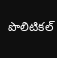పొలిటికల్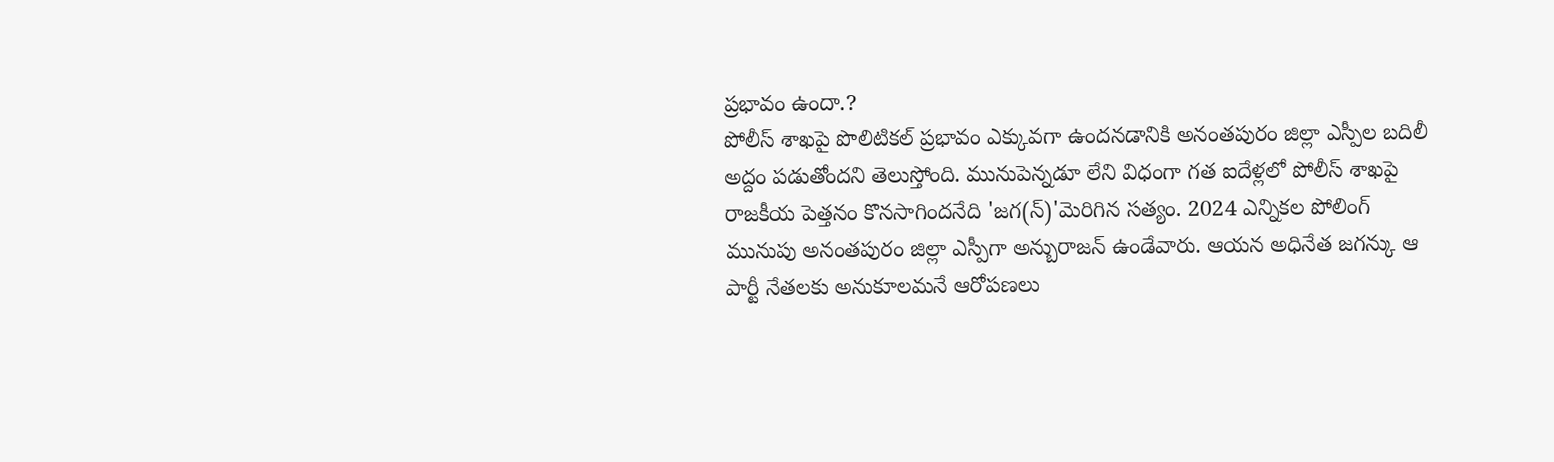ప్రభావం ఉందా.?
పోలీస్ శాఖపై పొలిటికల్ ప్రభావం ఎక్కువగా ఉందనడానికి అనంతపురం జిల్లా ఎస్పీల బదిలీ అద్దం పడుతోందని తెలుస్తోంది. మునుపెన్నడూ లేని విధంగా గత ఐదేళ్లలో పోలీస్ శాఖపై రాజకీయ పెత్తనం కొనసాగిందనేది 'జగ(న్)'మెరిగిన సత్యం. 2024 ఎన్నికల పోలింగ్ మునుపు అనంతపురం జిల్లా ఎస్పీగా అన్బురాజన్ ఉండేవారు. ఆయన అధినేత జగన్కు ఆ పార్టీ నేతలకు అనుకూలమనే ఆరోపణలు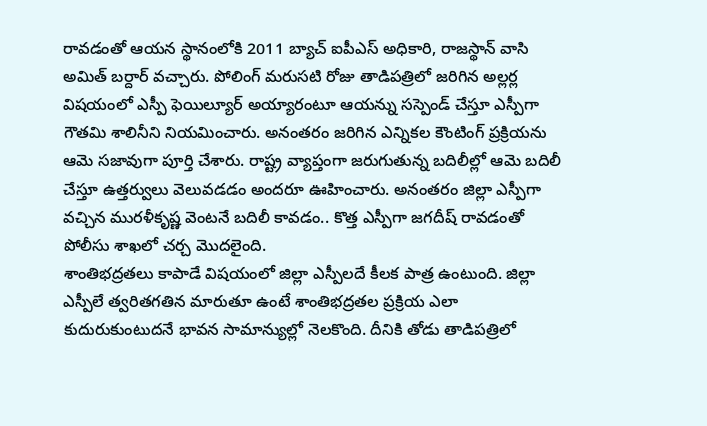రావడంతో ఆయన స్థానంలోకి 2011 బ్యాచ్ ఐపీఎస్ అధికారి, రాజస్థాన్ వాసి అమిత్ బర్దార్ వచ్చారు. పోలింగ్ మరుసటి రోజు తాడిపత్రిలో జరిగిన అల్లర్ల విషయంలో ఎస్పీ ఫెయిల్యూర్ అయ్యారంటూ ఆయన్ను సస్పెండ్ చేస్తూ ఎస్పీగా గౌతమి శాలినీని నియమించారు. అనంతరం జరిగిన ఎన్నికల కౌంటింగ్ ప్రక్రియను ఆమె సజావుగా పూర్తి చేశారు. రాష్ట్ర వ్యాప్తంగా జరుగుతున్న బదిలీల్లో ఆమె బదిలీ చేస్తూ ఉత్తర్వులు వెలువడడం అందరూ ఊహించారు. అనంతరం జిల్లా ఎస్పీగా వచ్చిన మురళీకృష్ణ వెంటనే బదిలీ కావడం.. కొత్త ఎస్పీగా జగదీష్ రావడంతో పోలీసు శాఖలో చర్చ మొదలైంది.
శాంతిభద్రతలు కాపాడే విషయంలో జిల్లా ఎస్పీలదే కీలక పాత్ర ఉంటుంది. జిల్లా ఎస్పీలే త్వరితగతిన మారుతూ ఉంటే శాంతిభద్రతల ప్రక్రియ ఎలా కుదురుకుంటుదనే భావన సామాన్యుల్లో నెలకొంది. దీనికి తోడు తాడిపత్రిలో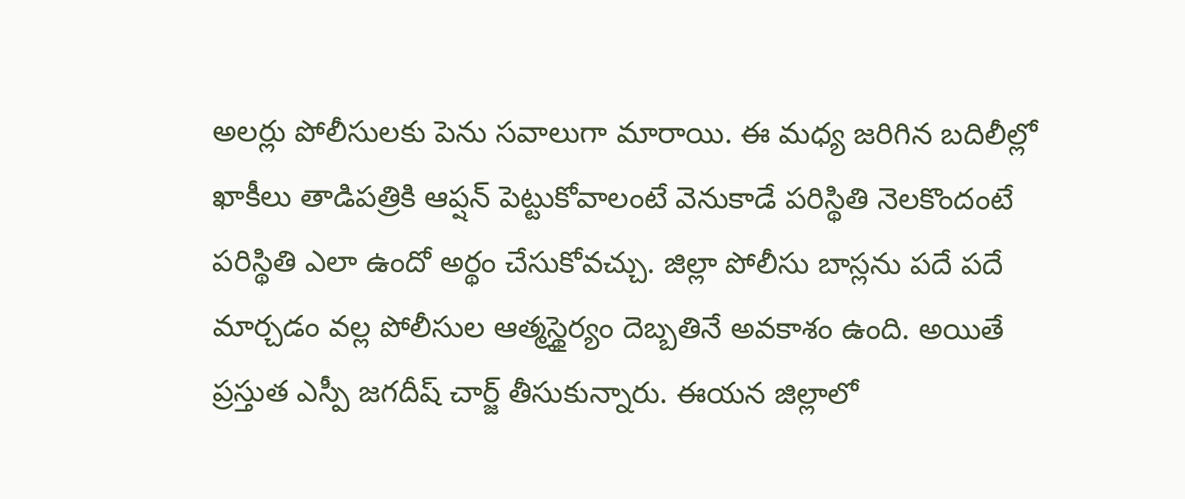అలర్లు పోలీసులకు పెను సవాలుగా మారాయి. ఈ మధ్య జరిగిన బదిలీల్లో ఖాకీలు తాడిపత్రికి ఆప్షన్ పెట్టుకోవాలంటే వెనుకాడే పరిస్థితి నెలకొందంటే పరిస్థితి ఎలా ఉందో అర్థం చేసుకోవచ్చు. జిల్లా పోలీసు బాస్లను పదే పదే మార్చడం వల్ల పోలీసుల ఆత్మస్థైర్యం దెబ్బతినే అవకాశం ఉంది. అయితే ప్రస్తుత ఎస్పీ జగదీష్ చార్జ్ తీసుకున్నారు. ఈయన జిల్లాలో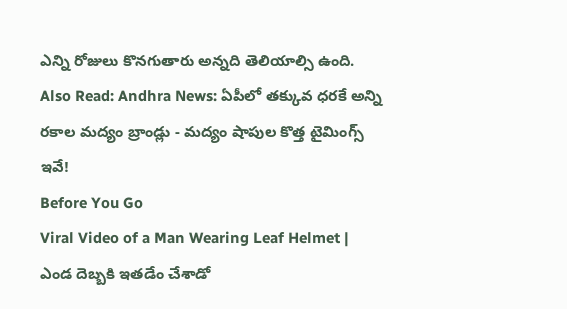ఎన్ని రోజులు కొనగుతారు అన్నది తెలియాల్సి ఉంది.
Also Read: Andhra News: ఏపీలో తక్కువ ధరకే అన్ని రకాల మద్యం బ్రాండ్లు - మద్యం షాపుల కొత్త టైమింగ్స్ ఇవే!
Before You Go
Viral Video of a Man Wearing Leaf Helmet | ఎండ దెబ్బకి ఇతడేం చేశాడో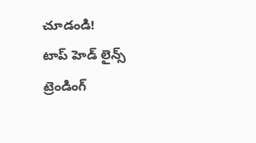చూడండి!
టాప్ హెడ్ లైన్స్
ట్రెండింగ్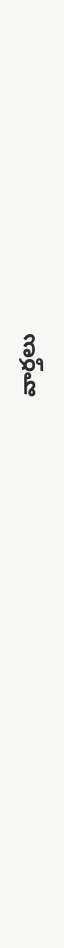వార్తలు